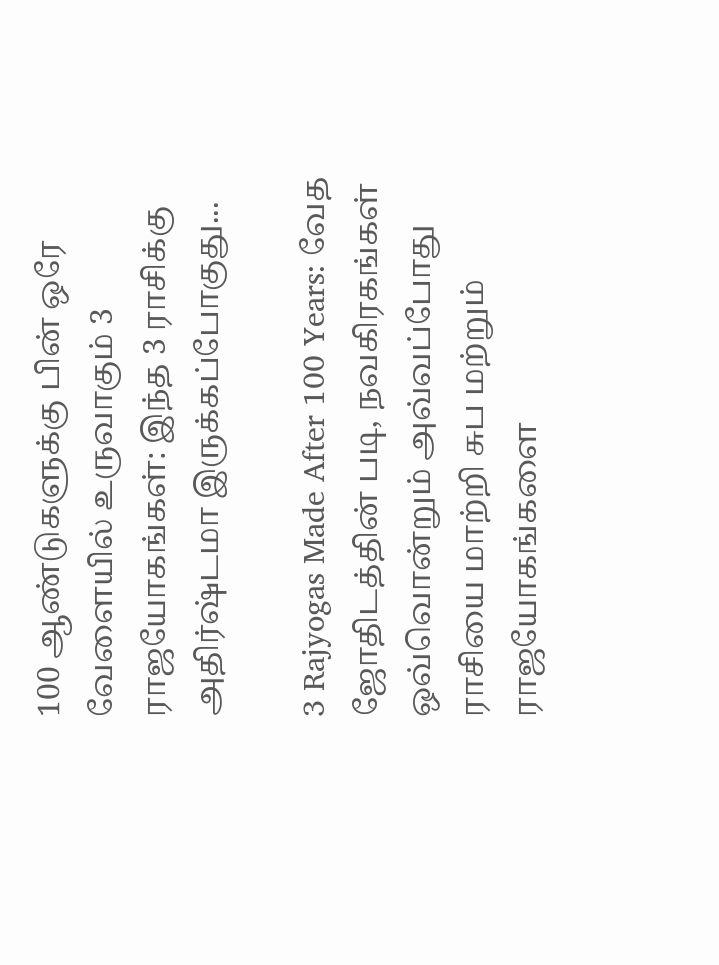100 ஆண்டுகளுக்கு பின் ஒரே வேளையில் உருவாகும் 3 ராஜயோகங்கள்: இந்த 3 ராசிக்கு அதிர்ஷ்டமா இருக்கப்போகுது...

3 Rajyogas Made After 100 Years: வேத ஜோதிடத்தின் படி, நவகிரகங்கள் ஒவ்வொன்றும் அவ்வப்போது ராசியை மாற்றி சுப மற்றும் ராஜயோகங்களை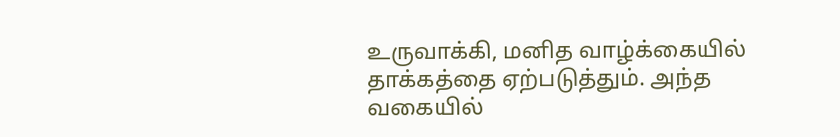உருவாக்கி, மனித வாழ்க்கையில் தாக்கத்தை ஏற்படுத்தும். அந்த வகையில்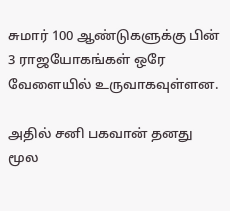சுமார் 100 ஆண்டுகளுக்கு பின் 3 ராஜயோகங்கள் ஒரே வேளையில் உருவாகவுள்ளன.

அதில் சனி பகவான் தனது மூல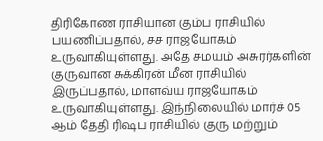திரிகோண ராசியான கும்ப ராசியில் பயணிப்பதால், சச ராஜயோகம் உருவாகியுள்ளது. அதே சமயம் அசுரர்களின் குருவான சுக்கிரன் மீன ராசியில் இருப்பதால், மாளவ்ய ராஜயோகம் உருவாகியுள்ளது. இந்நிலையில் மார்ச் 05 ஆம் தேதி ரிஷப ராசியில் குரு மற்றும்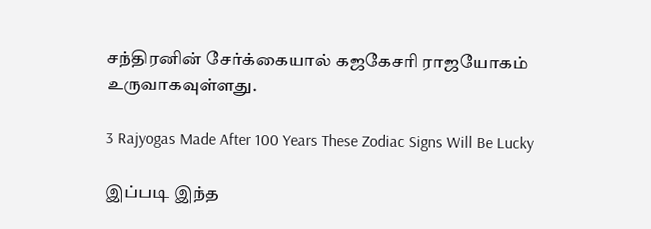சந்திரனின் சேர்க்கையால் கஜகேசரி ராஜயோகம் உருவாகவுள்ளது.

3 Rajyogas Made After 100 Years These Zodiac Signs Will Be Lucky

இப்படி இந்த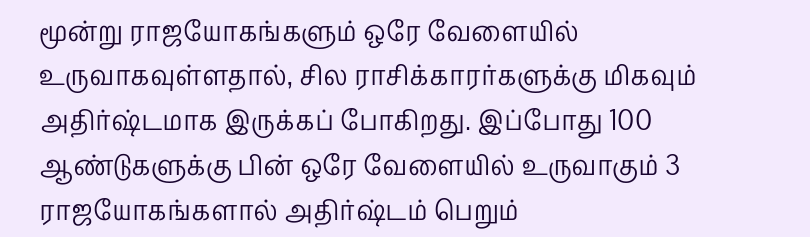மூன்று ராஜயோகங்களும் ஒரே வேளையில் உருவாகவுள்ளதால், சில ராசிக்காரர்களுக்கு மிகவும் அதிர்ஷ்டமாக இருக்கப் போகிறது. இப்போது 100 ஆண்டுகளுக்கு பின் ஒரே வேளையில் உருவாகும் 3 ராஜயோகங்களால் அதிர்ஷ்டம் பெறும்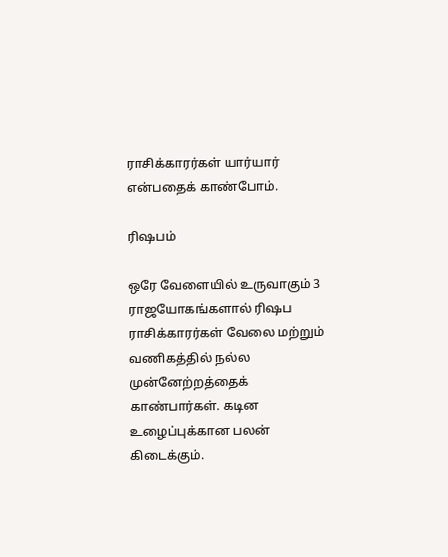ராசிக்காரர்கள் யார்யார் என்பதைக் காண்போம்.

ரிஷபம்

ஒரே வேளையில் உருவாகும் 3 ராஜயோகங்களால் ரிஷப ராசிக்காரர்கள் வேலை மற்றும் வணிகத்தில் நல்ல முன்னேற்றத்தைக் காண்பார்கள். கடின உழைப்புக்கான பலன் கிடைக்கும்.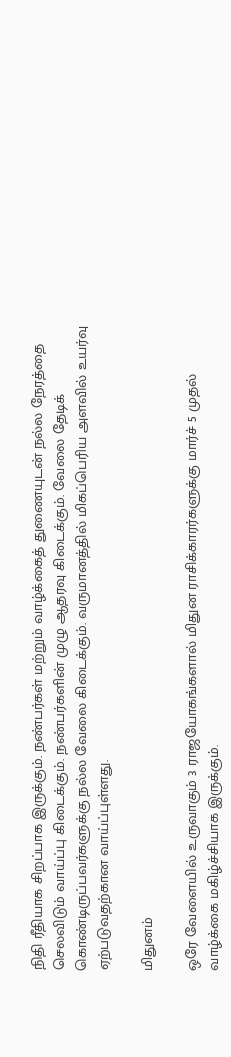நிதி ரீதியாக சிறப்பாக இருக்கும். நண்பர்கள் மற்றும் வாழ்க்கைத் துணையுடன் நல்ல நேரத்தை செலவிடும் வாய்ப்பு கிடைக்கும். நண்பர்களின் முழு ஆதரவு கிடைக்கும். வேலை தேடிக் கொண்டிருப்பவர்களுக்கு நல்ல வேலை கிடைக்கும். வருமானத்தில் மிகப்பெரிய அளவில் உயர்வு ஏற்படுவதற்கான வாய்ப்புள்ளது.

மிதுனம்

ஒரே வேளையில் உருவாகும் 3 ராஜயோகங்களால் மிதுன ராசிக்காரர்களுக்கு மார்ச் 5 முதல் வாழ்க்கை மகிழ்ச்சியாக இருக்கும்.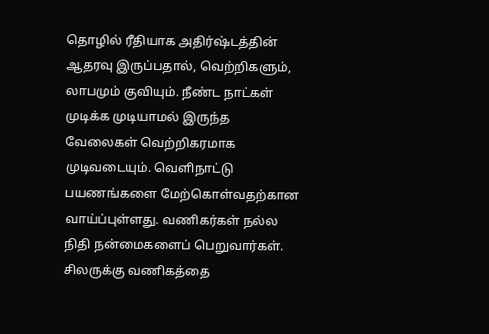தொழில் ரீதியாக அதிர்ஷ்டத்தின் ஆதரவு இருப்பதால், வெற்றிகளும், லாபமும் குவியும். நீண்ட நாட்கள் முடிக்க முடியாமல் இருந்த வேலைகள் வெற்றிகரமாக முடிவடையும். வெளிநாட்டு பயணங்களை மேற்கொள்வதற்கான வாய்ப்புள்ளது. வணிகர்கள் நல்ல நிதி நன்மைகளைப் பெறுவார்கள். சிலருக்கு வணிகத்தை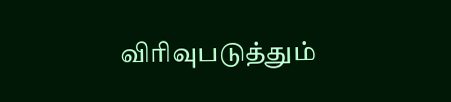விரிவுபடுத்தும்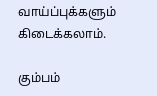வாய்ப்புக்களும் கிடைக்கலாம்.

கும்பம்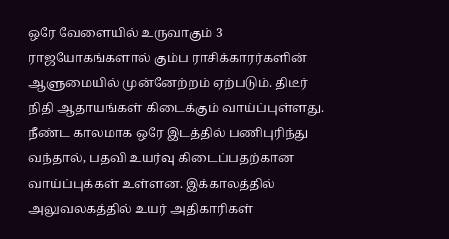ஒரே வேளையில் உருவாகும் 3 ராஜயோகங்களால் கும்ப ராசிக்காரர்களின் ஆளுமையில் முன்னேற்றம் ஏற்படும். திடீர் நிதி ஆதாயங்கள் கிடைக்கும் வாய்ப்புள்ளது. நீண்ட காலமாக ஒரே இடத்தில் பணிபுரிந்து வந்தால், பதவி உயர்வு கிடைப்பதற்கான வாய்ப்புக்கள் உள்ளன. இக்காலத்தில் அலுவலகத்தில் உயர் அதிகாரிகள்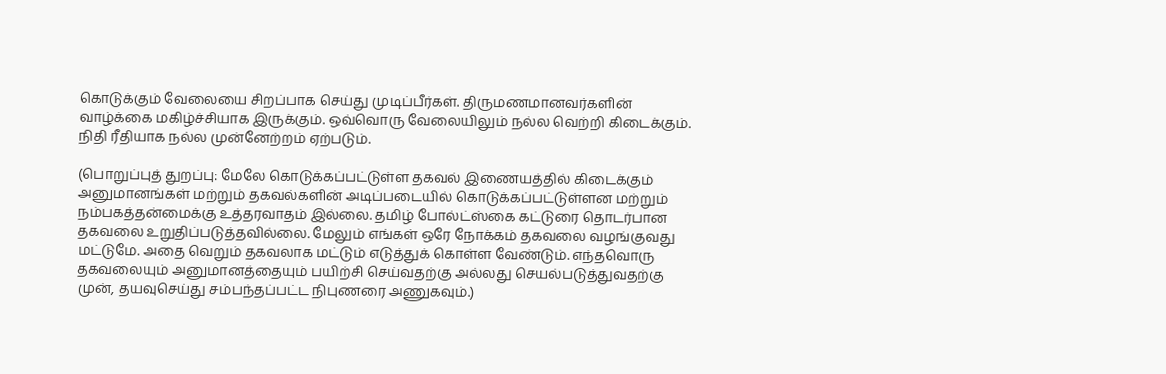கொடுக்கும் வேலையை சிறப்பாக செய்து முடிப்பீர்கள். திருமணமானவர்களின் வாழ்க்கை மகிழ்ச்சியாக இருக்கும். ஒவ்வொரு வேலையிலும் நல்ல வெற்றி கிடைக்கும். நிதி ரீதியாக நல்ல முன்னேற்றம் ஏற்படும்.

(பொறுப்புத் துறப்பு: மேலே கொடுக்கப்பட்டுள்ள தகவல் இணையத்தில் கிடைக்கும் அனுமானங்கள் மற்றும் தகவல்களின் அடிப்படையில் கொடுக்கப்பட்டுள்ளன மற்றும் நம்பகத்தன்மைக்கு உத்தரவாதம் இல்லை. தமிழ் போல்ட்ஸ்கை கட்டுரை தொடர்பான தகவலை உறுதிப்படுத்தவில்லை. மேலும் எங்கள் ஒரே நோக்கம் தகவலை வழங்குவது மட்டுமே. அதை வெறும் தகவலாக மட்டும் எடுத்துக் கொள்ள வேண்டும். எந்தவொரு தகவலையும் அனுமானத்தையும் பயிற்சி செய்வதற்கு அல்லது செயல்படுத்துவதற்கு முன், தயவுசெய்து சம்பந்தப்பட்ட நிபுணரை அணுகவும்.)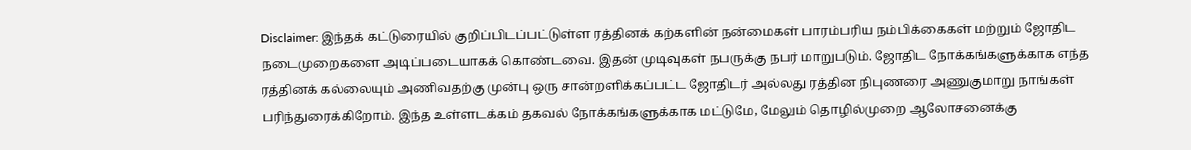Disclaimer: இந்தக் கட்டுரையில் குறிப்பிடப்பட்டுள்ள ரத்தினக் கற்களின் நன்மைகள் பாரம்பரிய நம்பிக்கைகள் மற்றும் ஜோதிட நடைமுறைகளை அடிப்படையாகக் கொண்டவை. இதன் முடிவுகள் நபருக்கு நபர் மாறுபடும். ஜோதிட நோக்கங்களுக்காக எந்த ரத்தினக் கல்லையும் அணிவதற்கு முன்பு ஒரு சான்றளிக்கப்பட்ட ஜோதிடர் அல்லது ரத்தின நிபுணரை அணுகுமாறு நாங்கள் பரிந்துரைக்கிறோம். இந்த உள்ளடக்கம் தகவல் நோக்கங்களுக்காக மட்டுமே, மேலும் தொழில்முறை ஆலோசனைக்கு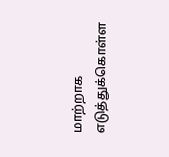மாற்றாக எடுத்துக்கொள்ள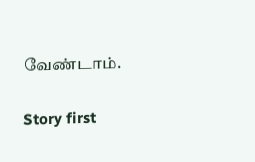வேண்டாம்.

Story first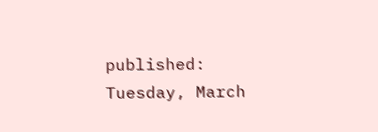published: Tuesday, March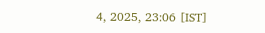4, 2025, 23:06 [IST]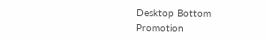Desktop Bottom Promotion